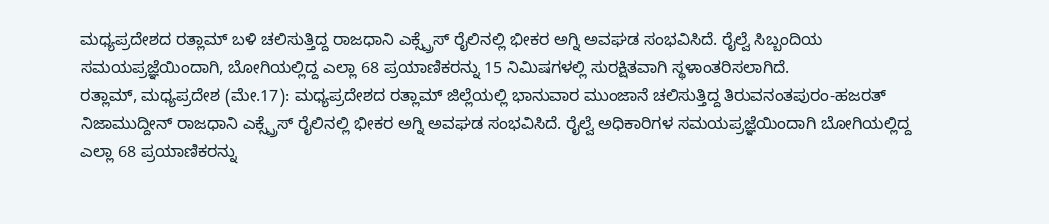ಮಧ್ಯಪ್ರದೇಶದ ರತ್ಲಾಮ್ ಬಳಿ ಚಲಿಸುತ್ತಿದ್ದ ರಾಜಧಾನಿ ಎಕ್ಸ್ಪ್ರೆಸ್ ರೈಲಿನಲ್ಲಿ ಭೀಕರ ಅಗ್ನಿ ಅವಘಡ ಸಂಭವಿಸಿದೆ. ರೈಲ್ವೆ ಸಿಬ್ಬಂದಿಯ ಸಮಯಪ್ರಜ್ಞೆಯಿಂದಾಗಿ, ಬೋಗಿಯಲ್ಲಿದ್ದ ಎಲ್ಲಾ 68 ಪ್ರಯಾಣಿಕರನ್ನು 15 ನಿಮಿಷಗಳಲ್ಲಿ ಸುರಕ್ಷಿತವಾಗಿ ಸ್ಥಳಾಂತರಿಸಲಾಗಿದೆ.
ರತ್ಲಾಮ್, ಮಧ್ಯಪ್ರದೇಶ (ಮೇ.17): ಮಧ್ಯಪ್ರದೇಶದ ರತ್ಲಾಮ್ ಜಿಲ್ಲೆಯಲ್ಲಿ ಭಾನುವಾರ ಮುಂಜಾನೆ ಚಲಿಸುತ್ತಿದ್ದ ತಿರುವನಂತಪುರಂ-ಹಜರತ್ ನಿಜಾಮುದ್ದೀನ್ ರಾಜಧಾನಿ ಎಕ್ಸ್ಪ್ರೆಸ್ ರೈಲಿನಲ್ಲಿ ಭೀಕರ ಅಗ್ನಿ ಅವಘಡ ಸಂಭವಿಸಿದೆ. ರೈಲ್ವೆ ಅಧಿಕಾರಿಗಳ ಸಮಯಪ್ರಜ್ಞೆಯಿಂದಾಗಿ ಬೋಗಿಯಲ್ಲಿದ್ದ ಎಲ್ಲಾ 68 ಪ್ರಯಾಣಿಕರನ್ನು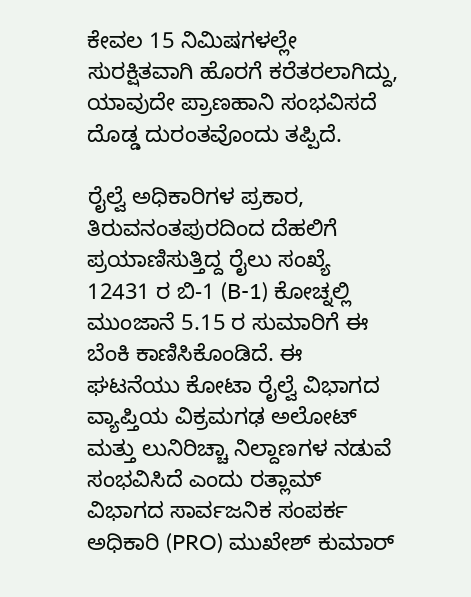ಕೇವಲ 15 ನಿಮಿಷಗಳಲ್ಲೇ ಸುರಕ್ಷಿತವಾಗಿ ಹೊರಗೆ ಕರೆತರಲಾಗಿದ್ದು, ಯಾವುದೇ ಪ್ರಾಣಹಾನಿ ಸಂಭವಿಸದೆ ದೊಡ್ಡ ದುರಂತವೊಂದು ತಪ್ಪಿದೆ.

ರೈಲ್ವೆ ಅಧಿಕಾರಿಗಳ ಪ್ರಕಾರ, ತಿರುವನಂತಪುರದಿಂದ ದೆಹಲಿಗೆ ಪ್ರಯಾಣಿಸುತ್ತಿದ್ದ ರೈಲು ಸಂಖ್ಯೆ 12431 ರ ಬಿ-1 (B-1) ಕೋಚ್ನಲ್ಲಿ ಮುಂಜಾನೆ 5.15 ರ ಸುಮಾರಿಗೆ ಈ ಬೆಂಕಿ ಕಾಣಿಸಿಕೊಂಡಿದೆ. ಈ ಘಟನೆಯು ಕೋಟಾ ರೈಲ್ವೆ ವಿಭಾಗದ ವ್ಯಾಪ್ತಿಯ ವಿಕ್ರಮಗಢ ಅಲೋಟ್ ಮತ್ತು ಲುನಿರಿಚ್ಚಾ ನಿಲ್ದಾಣಗಳ ನಡುವೆ ಸಂಭವಿಸಿದೆ ಎಂದು ರತ್ಲಾಮ್ ವಿಭಾಗದ ಸಾರ್ವಜನಿಕ ಸಂಪರ್ಕ ಅಧಿಕಾರಿ (PRO) ಮುಖೇಶ್ ಕುಮಾರ್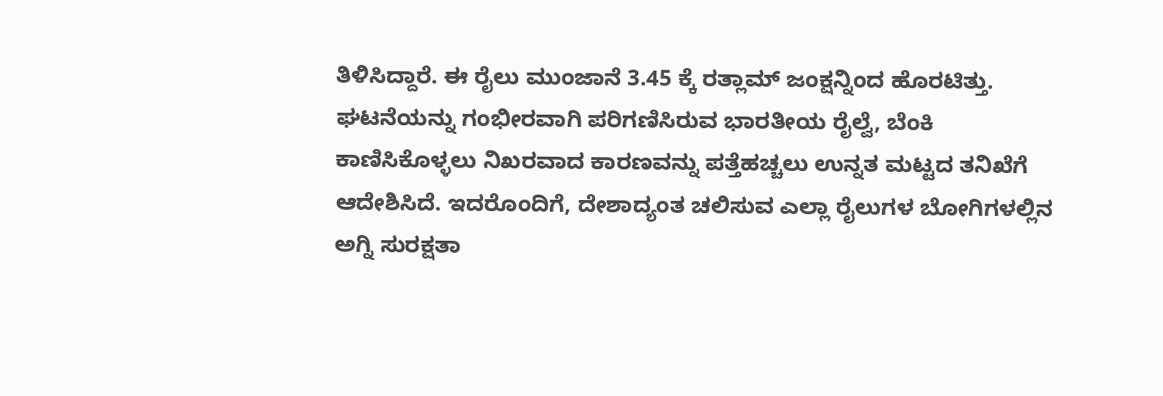ತಿಳಿಸಿದ್ದಾರೆ. ಈ ರೈಲು ಮುಂಜಾನೆ 3.45 ಕ್ಕೆ ರತ್ಲಾಮ್ ಜಂಕ್ಷನ್ನಿಂದ ಹೊರಟಿತ್ತು.
ಘಟನೆಯನ್ನು ಗಂಭೀರವಾಗಿ ಪರಿಗಣಿಸಿರುವ ಭಾರತೀಯ ರೈಲ್ವೆ, ಬೆಂಕಿ ಕಾಣಿಸಿಕೊಳ್ಳಲು ನಿಖರವಾದ ಕಾರಣವನ್ನು ಪತ್ತೆಹಚ್ಚಲು ಉನ್ನತ ಮಟ್ಟದ ತನಿಖೆಗೆ ಆದೇಶಿಸಿದೆ. ಇದರೊಂದಿಗೆ, ದೇಶಾದ್ಯಂತ ಚಲಿಸುವ ಎಲ್ಲಾ ರೈಲುಗಳ ಬೋಗಿಗಳಲ್ಲಿನ ಅಗ್ನಿ ಸುರಕ್ಷತಾ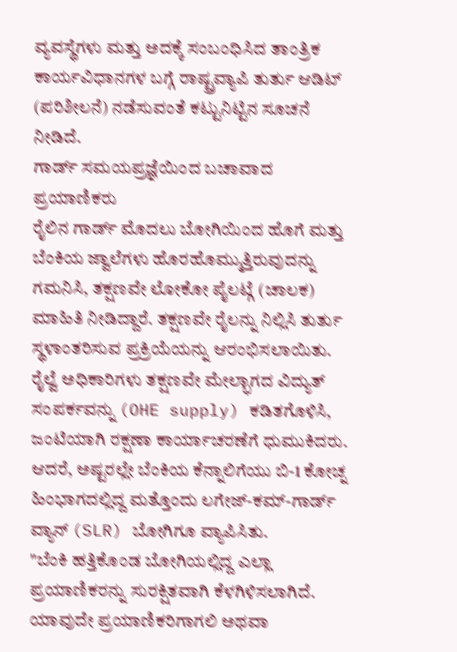ವ್ಯವಸ್ಥೆಗಳು ಮತ್ತು ಅದಕ್ಕೆ ಸಂಬಂಧಿಸಿದ ತಾಂತ್ರಿಕ ಕಾರ್ಯವಿಧಾನಗಳ ಬಗ್ಗೆ ರಾಷ್ಟ್ರವ್ಯಾಪಿ ತುರ್ತು ಆಡಿಟ್ (ಪರಿಶೀಲನೆ) ನಡೆಸುವಂತೆ ಕಟ್ಟುನಿಟ್ಟಿನ ಸೂಚನೆ ನೀಡಿದೆ.
ಗಾರ್ಡ್ ಸಮಯಪ್ರಜ್ಞೆಯಿಂದ ಬಚಾವಾದ ಪ್ರಯಾಣಿಕರು
ರೈಲಿನ ಗಾರ್ಡ್ ಮೊದಲು ಬೋಗಿಯಿಂದ ಹೊಗೆ ಮತ್ತು ಬೆಂಕಿಯ ಜ್ವಾಲೆಗಳು ಹೊರಹೊಮ್ಮುತ್ತಿರುವುದನ್ನು ಗಮನಿಸಿ, ತಕ್ಷಣವೇ ಲೋಕೋ ಪೈಲಟ್ಗೆ (ಚಾಲಕ) ಮಾಹಿತಿ ನೀಡಿದ್ದಾರೆ. ತಕ್ಷಣವೇ ರೈಲನ್ನು ನಿಲ್ಲಿಸಿ ತುರ್ತು ಸ್ಥಳಾಂತರಿಸುವ ಪ್ರಕ್ರಿಯೆಯನ್ನು ಆರಂಭಿಸಲಾಯಿತು.
ರೈಲ್ವೆ ಅಧಿಕಾರಿಗಳು ತಕ್ಷಣವೇ ಮೇಲ್ಭಾಗದ ವಿದ್ಯುತ್ ಸಂಪರ್ಕವನ್ನು (OHE supply) ಕಡಿತಗೊಳಿಸಿ, ಜಂಟಿಯಾಗಿ ರಕ್ಷಣಾ ಕಾರ್ಯಾಚರಣೆಗೆ ಧುಮುಕಿದರು. ಆದರೆ, ಅಷ್ಟರಲ್ಲೇ ಬೆಂಕಿಯ ಕೆನ್ನಾಲಿಗೆಯು ಬಿ-1 ಕೋಚ್ನ ಹಿಂಭಾಗದಲ್ಲಿದ್ದ ಮತ್ತೊಂದು ಲಗೇಜ್-ಕಮ್-ಗಾರ್ಡ್ ವ್ಯಾನ್ (SLR) ಬೋಗಿಗೂ ವ್ಯಾಪಿಸಿತು.
"ಬೆಂಕಿ ಹತ್ತಿಕೊಂಡ ಬೋಗಿಯಲ್ಲಿದ್ದ ಎಲ್ಲಾ ಪ್ರಯಾಣಿಕರನ್ನು ಸುರಕ್ಷಿತವಾಗಿ ಕೆಳಗಿಳಿಸಲಾಗಿದೆ. ಯಾವುದೇ ಪ್ರಯಾಣಿಕರಿಗಾಗಲಿ ಅಥವಾ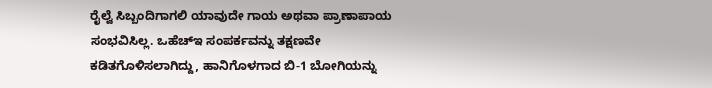ರೈಲ್ವೆ ಸಿಬ್ಬಂದಿಗಾಗಲಿ ಯಾವುದೇ ಗಾಯ ಅಥವಾ ಪ್ರಾಣಾಪಾಯ ಸಂಭವಿಸಿಲ್ಲ. ಒಹೆಚ್ಇ ಸಂಪರ್ಕವನ್ನು ತಕ್ಷಣವೇ ಕಡಿತಗೊಳಿಸಲಾಗಿದ್ದು, ಹಾನಿಗೊಳಗಾದ ಬಿ-1 ಬೋಗಿಯನ್ನು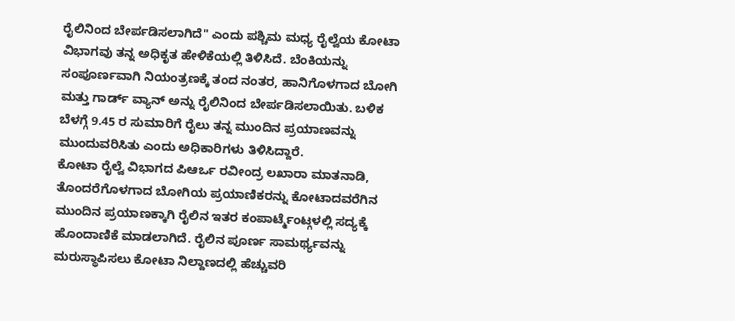ರೈಲಿನಿಂದ ಬೇರ್ಪಡಿಸಲಾಗಿದೆ" ಎಂದು ಪಶ್ಚಿಮ ಮಧ್ಯ ರೈಲ್ವೆಯ ಕೋಟಾ ವಿಭಾಗವು ತನ್ನ ಅಧಿಕೃತ ಹೇಳಿಕೆಯಲ್ಲಿ ತಿಳಿಸಿದೆ. ಬೆಂಕಿಯನ್ನು ಸಂಪೂರ್ಣವಾಗಿ ನಿಯಂತ್ರಣಕ್ಕೆ ತಂದ ನಂತರ, ಹಾನಿಗೊಳಗಾದ ಬೋಗಿ ಮತ್ತು ಗಾರ್ಡ್ ವ್ಯಾನ್ ಅನ್ನು ರೈಲಿನಿಂದ ಬೇರ್ಪಡಿಸಲಾಯಿತು. ಬಳಿಕ ಬೆಳಗ್ಗೆ 9.45 ರ ಸುಮಾರಿಗೆ ರೈಲು ತನ್ನ ಮುಂದಿನ ಪ್ರಯಾಣವನ್ನು ಮುಂದುವರಿಸಿತು ಎಂದು ಅಧಿಕಾರಿಗಳು ತಿಳಿಸಿದ್ದಾರೆ.
ಕೋಟಾ ರೈಲ್ವೆ ವಿಭಾಗದ ಪಿಆರ್ಒ ರವೀಂದ್ರ ಲಖಾರಾ ಮಾತನಾಡಿ, ತೊಂದರೆಗೊಳಗಾದ ಬೋಗಿಯ ಪ್ರಯಾಣಿಕರನ್ನು ಕೋಟಾದವರೆಗಿನ ಮುಂದಿನ ಪ್ರಯಾಣಕ್ಕಾಗಿ ರೈಲಿನ ಇತರ ಕಂಪಾರ್ಟ್ಮೆಂಟ್ಗಳಲ್ಲಿ ಸದ್ಯಕ್ಕೆ ಹೊಂದಾಣಿಕೆ ಮಾಡಲಾಗಿದೆ. ರೈಲಿನ ಪೂರ್ಣ ಸಾಮರ್ಥ್ಯವನ್ನು ಮರುಸ್ಥಾಪಿಸಲು ಕೋಟಾ ನಿಲ್ದಾಣದಲ್ಲಿ ಹೆಚ್ಚುವರಿ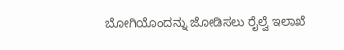ಬೋಗಿಯೊಂದನ್ನು ಜೋಡಿಸಲು ರೈಲ್ವೆ ಇಲಾಖೆ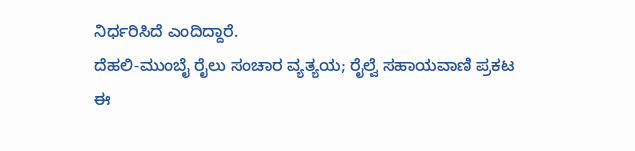ನಿರ್ಧರಿಸಿದೆ ಎಂದಿದ್ದಾರೆ.
ದೆಹಲಿ-ಮುಂಬೈ ರೈಲು ಸಂಚಾರ ವ್ಯತ್ಯಯ; ರೈಲ್ವೆ ಸಹಾಯವಾಣಿ ಪ್ರಕಟ
ಈ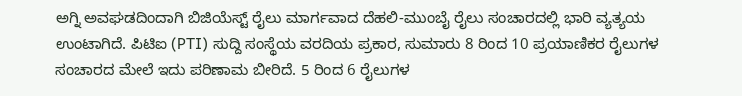ಅಗ್ನಿ ಅವಘಡದಿಂದಾಗಿ ಬಿಜಿಯೆಸ್ಟ್ ರೈಲು ಮಾರ್ಗವಾದ ದೆಹಲಿ-ಮುಂಬೈ ರೈಲು ಸಂಚಾರದಲ್ಲಿ ಭಾರಿ ವ್ಯತ್ಯಯ ಉಂಟಾಗಿದೆ. ಪಿಟಿಐ (PTI) ಸುದ್ದಿ ಸಂಸ್ಥೆಯ ವರದಿಯ ಪ್ರಕಾರ, ಸುಮಾರು 8 ರಿಂದ 10 ಪ್ರಯಾಣಿಕರ ರೈಲುಗಳ ಸಂಚಾರದ ಮೇಲೆ ಇದು ಪರಿಣಾಮ ಬೀರಿದೆ. 5 ರಿಂದ 6 ರೈಲುಗಳ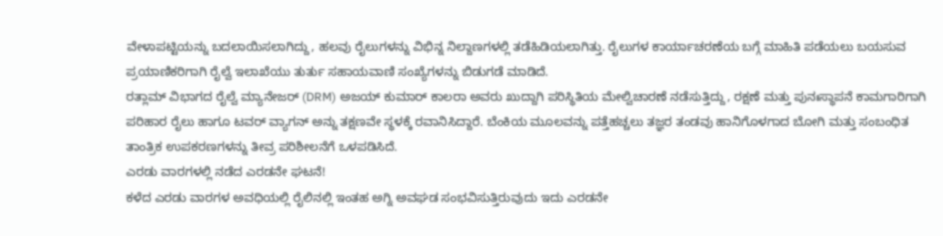ವೇಳಾಪಟ್ಟಿಯನ್ನು ಬದಲಾಯಿಸಲಾಗಿದ್ದು, ಹಲವು ರೈಲುಗಳನ್ನು ವಿಭಿನ್ನ ನಿಲ್ದಾಣಗಳಲ್ಲಿ ತಡೆಹಿಡಿಯಲಾಗಿತ್ತು. ರೈಲುಗಳ ಕಾರ್ಯಾಚರಣೆಯ ಬಗ್ಗೆ ಮಾಹಿತಿ ಪಡೆಯಲು ಬಯಸುವ ಪ್ರಯಾಣಿಕರಿಗಾಗಿ ರೈಲ್ವೆ ಇಲಾಖೆಯು ತುರ್ತು ಸಹಾಯವಾಣಿ ಸಂಖ್ಯೆಗಳನ್ನು ಬಿಡುಗಡೆ ಮಾಡಿದೆ.
ರತ್ಲಾಮ್ ವಿಭಾಗದ ರೈಲ್ವೆ ಮ್ಯಾನೇಜರ್ (DRM) ಅಜಯ್ ಕುಮಾರ್ ಕಾಲರಾ ಅವರು ಖುದ್ದಾಗಿ ಪರಿಸ್ಥಿತಿಯ ಮೇಲ್ವಿಚಾರಣೆ ನಡೆಸುತ್ತಿದ್ದು, ರಕ್ಷಣೆ ಮತ್ತು ಪುನಃಸ್ಥಾಪನೆ ಕಾಮಗಾರಿಗಾಗಿ ಪರಿಹಾರ ರೈಲು ಹಾಗೂ ಟವರ್ ವ್ಯಾಗನ್ ಅನ್ನು ತಕ್ಷಣವೇ ಸ್ಥಳಕ್ಕೆ ರವಾನಿಸಿದ್ದಾರೆ. ಬೆಂಕಿಯ ಮೂಲವನ್ನು ಪತ್ತೆಹಚ್ಚಲು ತಜ್ಞರ ತಂಡವು ಹಾನಿಗೊಳಗಾದ ಬೋಗಿ ಮತ್ತು ಸಂಬಂಧಿತ ತಾಂತ್ರಿಕ ಉಪಕರಣಗಳನ್ನು ತೀವ್ರ ಪರಿಶೀಲನೆಗೆ ಒಳಪಡಿಸಿದೆ.
ಎರಡು ವಾರಗಳಲ್ಲಿ ನಡೆದ ಎರಡನೇ ಘಟನೆ!
ಕಳೆದ ಎರಡು ವಾರಗಳ ಅವಧಿಯಲ್ಲಿ ರೈಲಿನಲ್ಲಿ ಇಂತಹ ಅಗ್ನಿ ಅವಘಡ ಸಂಭವಿಸುತ್ತಿರುವುದು ಇದು ಎರಡನೇ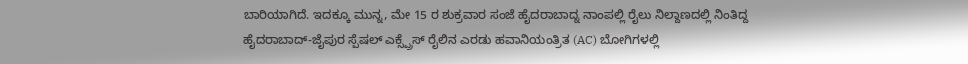ಬಾರಿಯಾಗಿದೆ. ಇದಕ್ಕೂ ಮುನ್ನ, ಮೇ 15 ರ ಶುಕ್ರವಾರ ಸಂಜೆ ಹೈದರಾಬಾದ್ನ ನಾಂಪಲ್ಲಿ ರೈಲು ನಿಲ್ದಾಣದಲ್ಲಿ ನಿಂತಿದ್ದ ಹೈದರಾಬಾದ್-ಜೈಪುರ ಸ್ಪೆಷಲ್ ಎಕ್ಸ್ಪ್ರೆಸ್ ರೈಲಿನ ಎರಡು ಹವಾನಿಯಂತ್ರಿತ (AC) ಬೋಗಿಗಳಲ್ಲಿ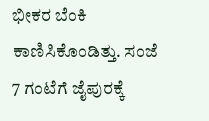ಭೀಕರ ಬೆಂಕಿ ಕಾಣಿಸಿಕೊಂಡಿತ್ತು. ಸಂಜೆ 7 ಗಂಟೆಗೆ ಜೈಪುರಕ್ಕೆ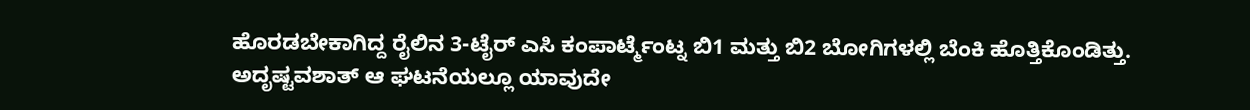ಹೊರಡಬೇಕಾಗಿದ್ದ ರೈಲಿನ 3-ಟೈರ್ ಎಸಿ ಕಂಪಾರ್ಟ್ಮೆಂಟ್ನ ಬಿ1 ಮತ್ತು ಬಿ2 ಬೋಗಿಗಳಲ್ಲಿ ಬೆಂಕಿ ಹೊತ್ತಿಕೊಂಡಿತ್ತು. ಅದೃಷ್ಟವಶಾತ್ ಆ ಘಟನೆಯಲ್ಲೂ ಯಾವುದೇ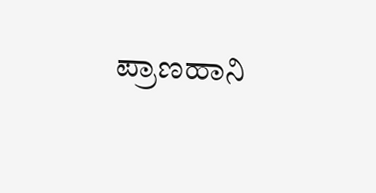ಪ್ರಾಣಹಾನಿ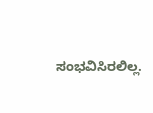ಸಂಭವಿಸಿರಲಿಲ್ಲ.